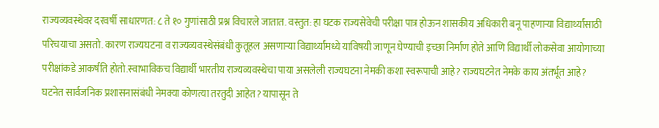राज्यव्यवस्थेवर दरवर्षी साधारणत: ८ ते १० गुणांसाठी प्रश्न विचारले जातात. वस्तुत: हा घटक राज्यसेवेची परीक्षा पात्र होऊन शासकीय अधिकारी बनू पाहणाऱ्या विद्यार्थ्यांसाठी परिचयाचा असतो. कारण राज्यघटना व राज्यव्यवस्थेसंबंधी कुतूहल असणाऱ्या विद्यार्थ्यांमध्ये याविषयी जाणून घेण्याची इच्छा निर्माण होते आणि विद्यार्थी लोकसेवा आयोगाच्या परीक्षांकडे आकर्षति होतो.स्वाभाविकच विद्यार्थी भारतीय राज्यव्यवस्थेचा पाया असलेली राज्यघटना नेमकी कशा स्वरूपाची आहे? राज्यघटनेत नेमके काय अंतर्भूत आहे? घटनेत सार्वजनिक प्रशासनासंबंधी नेमक्या कोणत्या तरतुदी आहेत? यापासून ते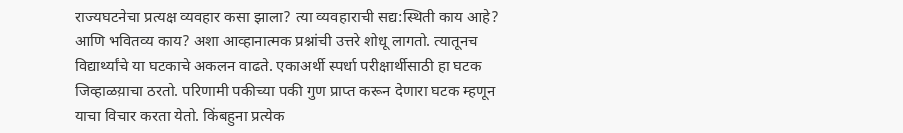राज्यघटनेचा प्रत्यक्ष व्यवहार कसा झाला? त्या व्यवहाराची सद्य:स्थिती काय आहे? आणि भवितव्य काय? अशा आव्हानात्मक प्रश्नांची उत्तरे शोधू लागतो. त्यातूनच विद्यार्थ्यांचे या घटकाचे अकलन वाढते. एकाअर्थी स्पर्धा परीक्षार्थीसाठी हा घटक जिव्हाळय़ाचा ठरतो. परिणामी पकीच्या पकी गुण प्राप्त करून देणारा घटक म्हणून याचा विचार करता येतो. किंबहुना प्रत्येक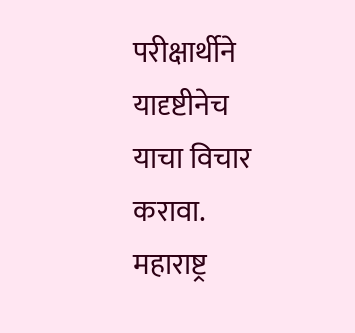परीक्षार्थीने यादृष्टीनेच याचा विचार करावा.
महाराष्ट्र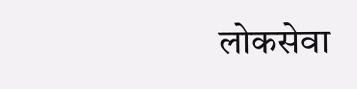लोकसेवा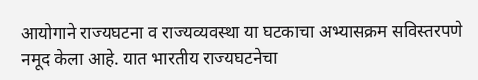आयोगाने राज्यघटना व राज्यव्यवस्था या घटकाचा अभ्यासक्रम सविस्तरपणे नमूद केला आहे. यात भारतीय राज्यघटनेचा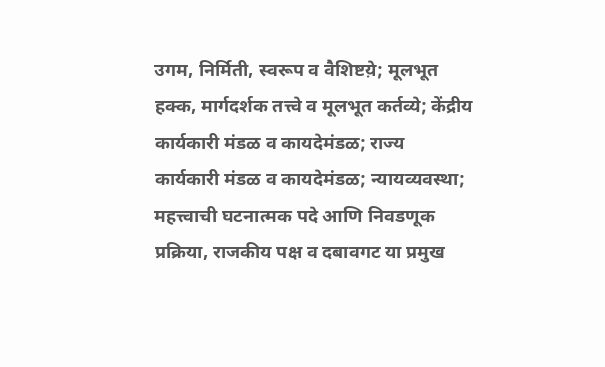उगम, निर्मिती, स्वरूप व वैशिष्टय़े; मूलभूत हक्क, मार्गदर्शक तत्त्वे व मूलभूत कर्तव्ये; केंद्रीय कार्यकारी मंडळ व कायदेमंडळ; राज्य कार्यकारी मंडळ व कायदेमंडळ; न्यायव्यवस्था; महत्त्वाची घटनात्मक पदे आणि निवडणूक प्रक्रिया, राजकीय पक्ष व दबावगट या प्रमुख